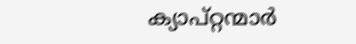ക്യാപ്റ്റന്മാർ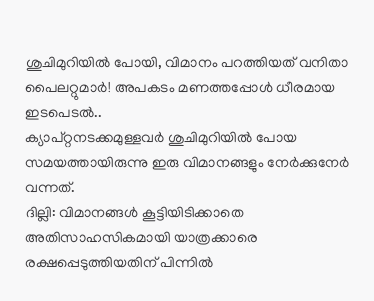ശുചിമുറിയിൽ പോയി, വിമാനം പറത്തിയത് വനിതാ പൈലറ്റുമാർ! അപകടം മണത്തപ്പോൾ ധീരമായ ഇടപെടൽ..
ക്യാപ്റ്റനടക്കമുള്ളവർ ശുചിമുറിയിൽ പോയ സമയത്തായിരുന്നു ഇരു വിമാനങ്ങളും നേർക്കുനേർ വന്നത്.
ദില്ലി: വിമാനങ്ങൾ കൂട്ടിയിടിക്കാതെ അതിസാഹസികമായി യാത്രക്കാരെ രക്ഷപ്പെടുത്തിയതിന് പിന്നിൽ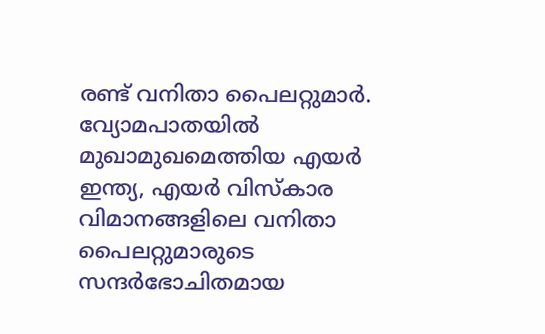രണ്ട് വനിതാ പൈലറ്റുമാർ. വ്യോമപാതയിൽ മുഖാമുഖമെത്തിയ എയർ ഇന്ത്യ, എയർ വിസ്കാര വിമാനങ്ങളിലെ വനിതാ പൈലറ്റുമാരുടെ സന്ദർഭോചിതമായ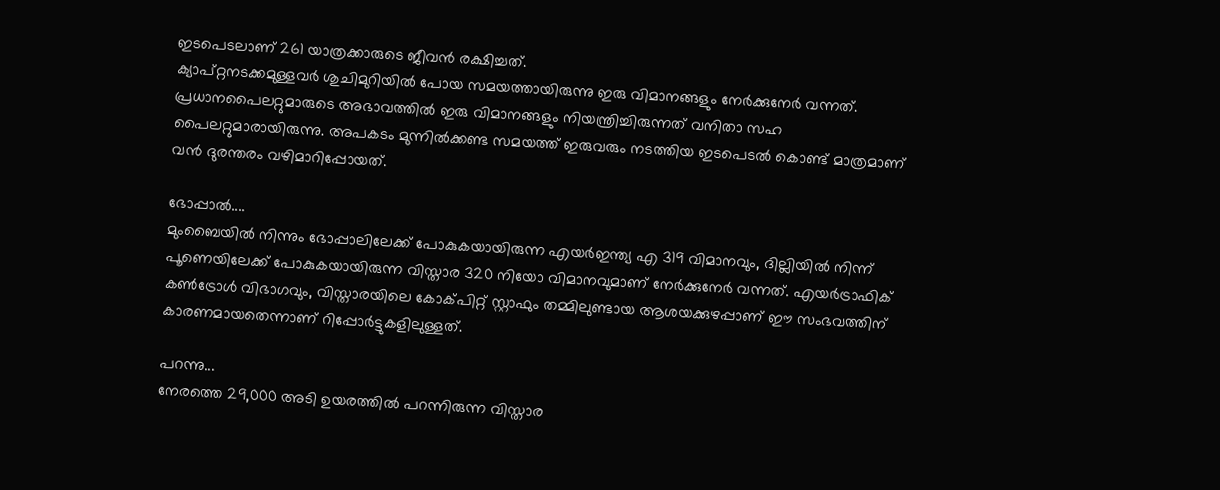ഇടപെടലാണ് 261 യാത്രക്കാരുടെ ജീവൻ രക്ഷിച്ചത്.
ക്യാപ്റ്റനടക്കമുള്ളവർ ശുചിമുറിയിൽ പോയ സമയത്തായിരുന്നു ഇരു വിമാനങ്ങളും നേർക്കുനേർ വന്നത്. പ്രധാനപൈലറ്റുമാരുടെ അഭാവത്തിൽ ഇരു വിമാനങ്ങളും നിയന്ത്രിച്ചിരുന്നത് വനിതാ സഹ പൈലറ്റുമാരായിരുന്നു. അപകടം മുന്നിൽക്കണ്ട സമയത്ത് ഇരുവരും നടത്തിയ ഇടപെടൽ കൊണ്ട് മാത്രമാണ് വൻ ദുരന്തരം വഴിമാറിപ്പോയത്.

ഭോപ്പാൽ....
മുംബൈയിൽ നിന്നും ഭോപ്പാലിലേക്ക് പോകുകയായിരുന്ന എയർഇന്ത്യ എ 319 വിമാനവും, ദില്ലിയിൽ നിന്ന് പൂണെയിലേക്ക് പോകുകയായിരുന്ന വിസ്താര 320 നിയോ വിമാനവുമാണ് നേർക്കുനേർ വന്നത്. എയർട്രാഫിക് കൺട്രോൾ വിഭാഗവും, വിസ്താരയിലെ കോക്പിറ്റ് സ്റ്റാഫും തമ്മിലുണ്ടായ ആശയക്കുഴപ്പാണ് ഈ സംഭവത്തിന് കാരണമായതെന്നാണ് റിപ്പോർട്ടുകളിലുള്ളത്.

പറന്നു...
നേരത്തെ 29,000 അടി ഉയരത്തിൽ പറന്നിരുന്ന വിസ്താര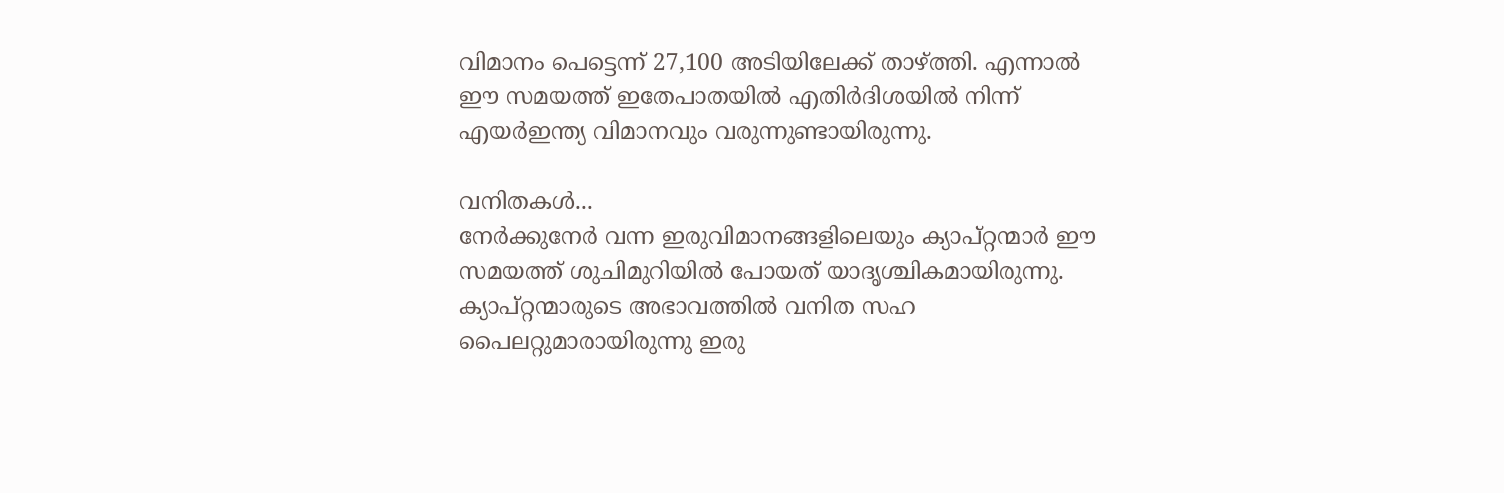വിമാനം പെട്ടെന്ന് 27,100 അടിയിലേക്ക് താഴ്ത്തി. എന്നാൽ ഈ സമയത്ത് ഇതേപാതയിൽ എതിർദിശയിൽ നിന്ന് എയർഇന്ത്യ വിമാനവും വരുന്നുണ്ടായിരുന്നു.

വനിതകൾ...
നേർക്കുനേർ വന്ന ഇരുവിമാനങ്ങളിലെയും ക്യാപ്റ്റന്മാർ ഈ സമയത്ത് ശുചിമുറിയിൽ പോയത് യാദൃശ്ചികമായിരുന്നു. ക്യാപ്റ്റന്മാരുടെ അഭാവത്തിൽ വനിത സഹ പൈലറ്റുമാരായിരുന്നു ഇരു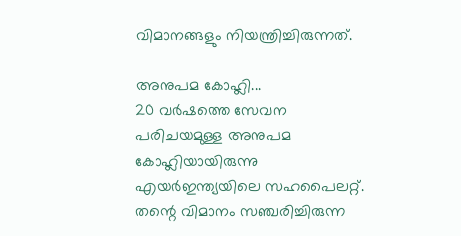വിമാനങ്ങളും നിയന്ത്രിച്ചിരുന്നത്.

അനുപമ കോഹ്ലി...
20 വർഷത്തെ സേവന പരിചയമുള്ള അനുപമ കോഹ്ലിയായിരുന്നു എയർഇന്ത്യയിലെ സഹപൈലറ്റ്. തന്റെ വിമാനം സഞ്ചരിച്ചിരുന്ന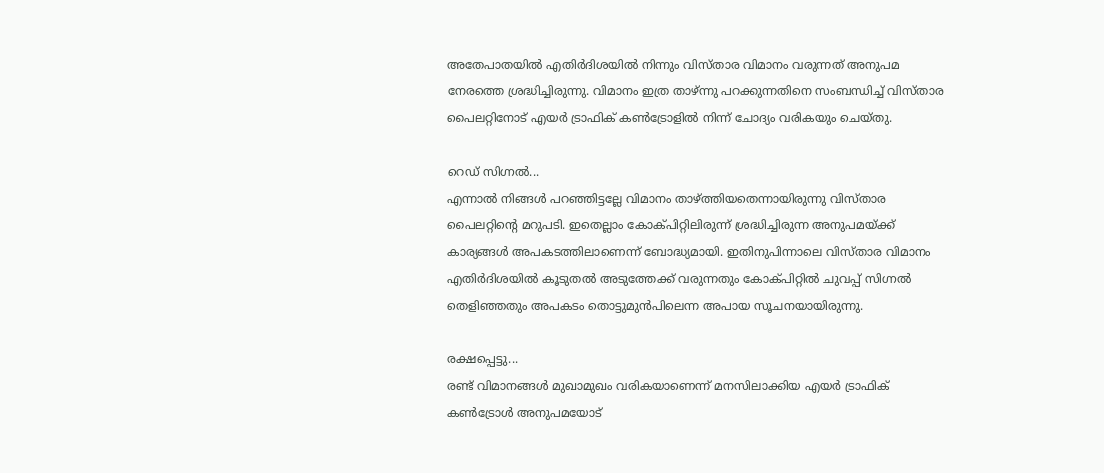അതേപാതയിൽ എതിർദിശയിൽ നിന്നും വിസ്താര വിമാനം വരുന്നത് അനുപമ നേരത്തെ ശ്രദ്ധിച്ചിരുന്നു. വിമാനം ഇത്ര താഴ്ന്നു പറക്കുന്നതിനെ സംബന്ധിച്ച് വിസ്താര പൈലറ്റിനോട് എയർ ട്രാഫിക് കൺട്രോളിൽ നിന്ന് ചോദ്യം വരികയും ചെയ്തു.

റെഡ് സിഗ്നൽ...
എന്നാൽ നിങ്ങൾ പറഞ്ഞിട്ടല്ലേ വിമാനം താഴ്ത്തിയതെന്നായിരുന്നു വിസ്താര പൈലറ്റിന്റെ മറുപടി. ഇതെല്ലാം കോക്പിറ്റിലിരുന്ന് ശ്രദ്ധിച്ചിരുന്ന അനുപമയ്ക്ക് കാര്യങ്ങൾ അപകടത്തിലാണെന്ന് ബോദ്ധ്യമായി. ഇതിനുപിന്നാലെ വിസ്താര വിമാനം എതിർദിശയിൽ കൂടുതൽ അടുത്തേക്ക് വരുന്നതും കോക്പിറ്റിൽ ചുവപ്പ് സിഗ്നൽ തെളിഞ്ഞതും അപകടം തൊട്ടുമുൻപിലെന്ന അപായ സൂചനയായിരുന്നു.

രക്ഷപ്പെട്ടു...
രണ്ട് വിമാനങ്ങൾ മുഖാമുഖം വരികയാണെന്ന് മനസിലാക്കിയ എയർ ട്രാഫിക് കൺട്രോൾ അനുപമയോട്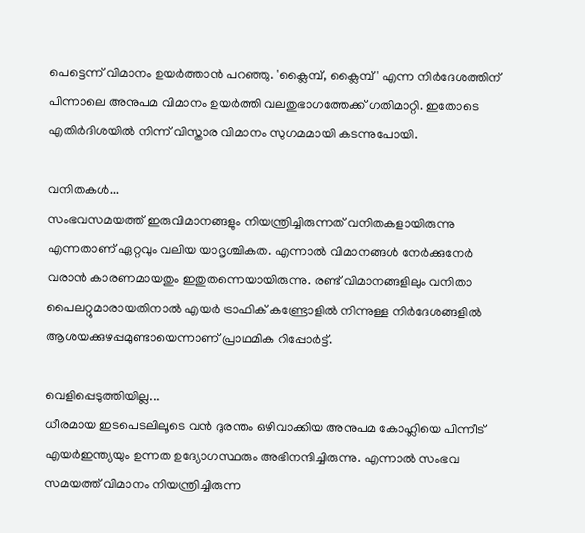പെട്ടെന്ന് വിമാനം ഉയർത്താൻ പറഞ്ഞു. 'ക്ലൈമ്പ്, ക്ലൈമ്പ്' എന്ന നിർദേശത്തിന് പിന്നാലെ അനുപമ വിമാനം ഉയർത്തി വലതുഭാഗത്തേക്ക് ഗതിമാറ്റി. ഇതോടെ എതിർദിശയിൽ നിന്ന് വിസ്താര വിമാനം സുഗമമായി കടന്നുപോയി.

വനിതകൾ...
സംഭവസമയത്ത് ഇരുവിമാനങ്ങളും നിയന്ത്രിച്ചിരുന്നത് വനിതകളായിരുന്നു എന്നതാണ് ഏറ്റവും വലിയ യാദൃശ്ചികത. എന്നാൽ വിമാനങ്ങൾ നേർക്കുനേർ വരാൻ കാരണമായതും ഇതുതന്നെയായിരുന്നു. രണ്ട് വിമാനങ്ങളിലും വനിതാ പൈലറ്റുമാരായതിനാൽ എയർ ട്രാഫിക് കണ്ട്രോളിൽ നിന്നുള്ള നിർദേശങ്ങളിൽ ആശയക്കുഴപ്പമുണ്ടായെന്നാണ് പ്രാഥമിക റിപ്പോർട്ട്.

വെളിപ്പെടുത്തിയില്ല...
ധീരമായ ഇടപെടലിലൂടെ വൻ ദുരന്തം ഒഴിവാക്കിയ അനുപമ കോഹ്ലിയെ പിന്നീട് എയർഇന്ത്യയും ഉന്നത ഉദ്യോഗസ്ഥരും അഭിനന്ദിച്ചിരുന്നു. എന്നാൽ സംഭവ സമയത്ത് വിമാനം നിയന്ത്രിച്ചിരുന്ന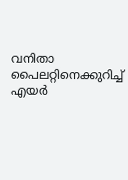വനിതാ പൈലറ്റിനെക്കുറിച്ച് എയർ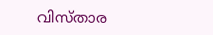വിസ്താര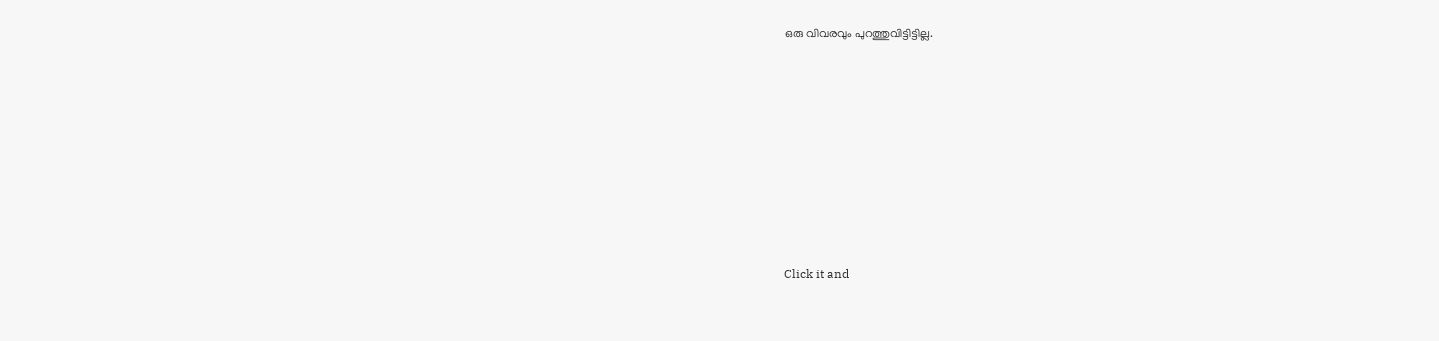ഒരു വിവരവും പുറത്തുവിട്ടിട്ടില്ല.












Click it and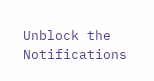Unblock the Notifications